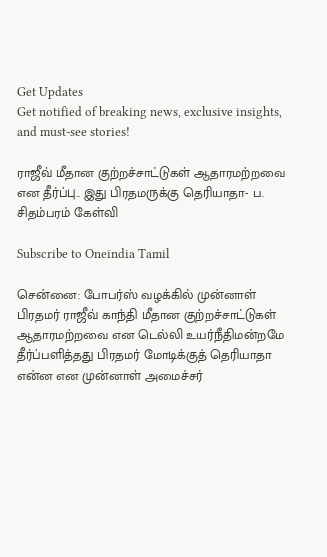Get Updates
Get notified of breaking news, exclusive insights, and must-see stories!

ராஜீவ் மீதான குற்றச்சாட்டுகள் ஆதாரமற்றவை என தீர்ப்பு.. இது பிரதமருக்கு தெரியாதா- ப. சிதம்பரம் கேள்வி

Subscribe to Oneindia Tamil

சென்னை: போபர்ஸ் வழக்கில் முன்னாள் பிரதமர் ராஜீவ் காந்தி மீதான குற்றச்சாட்டுகள் ஆதாரமற்றவை என டெல்லி உயர்நீதிமன்றமே தீர்ப்பளித்தது பிரதமர் மோடிக்குத் தெரியாதா என்ன என முன்னாள் அமைச்சர்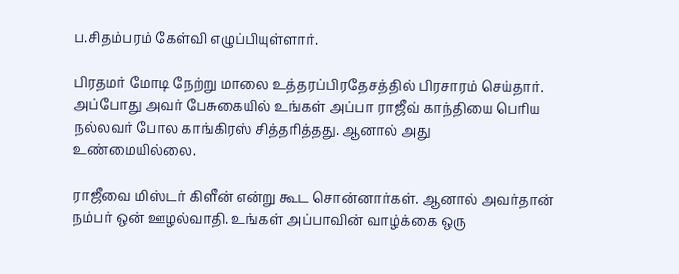ப.சிதம்பரம் கேள்வி எழுப்பியுள்ளார்.

பிரதமர் மோடி நேற்று மாலை உத்தரப்பிரதேசத்தில் பிரசாரம் செய்தார். அப்போது அவர் பேசுகையில் உங்கள் அப்பா ராஜீவ் காந்தியை பெரிய நல்லவர் போல காங்கிரஸ் சித்தரித்தது. ஆனால் அது உண்மையில்லை.

ராஜீவை மிஸ்டர் கிளீன் என்று கூட சொன்னார்கள். ஆனால் அவர்தான் நம்பர் ஒன் ஊழல்வாதி. உங்கள் அப்பாவின் வாழ்க்கை ஒரு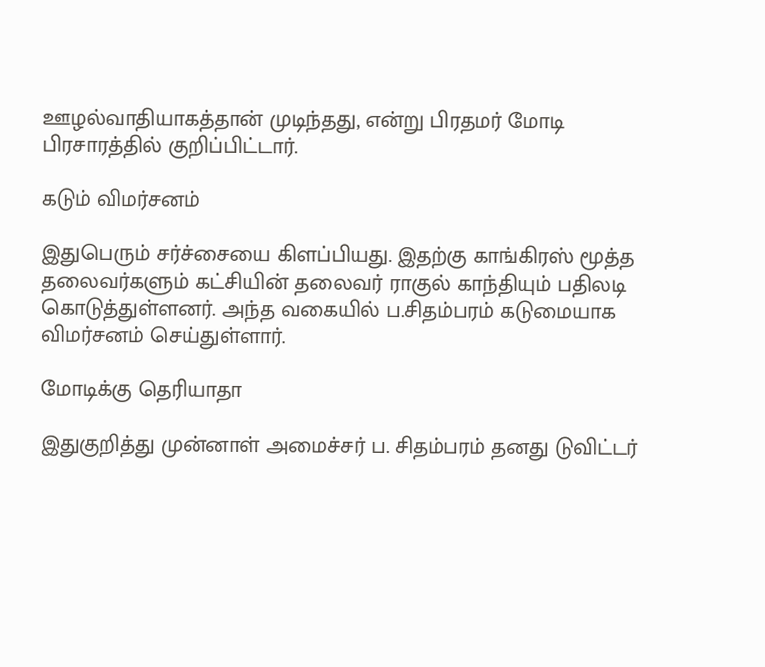ஊழல்வாதியாகத்தான் முடிந்தது, என்று பிரதமர் மோடி பிரசாரத்தில் குறிப்பிட்டார்.

கடும் விமர்சனம்

இதுபெரும் சர்ச்சையை கிளப்பியது. இதற்கு காங்கிரஸ் மூத்த தலைவர்களும் கட்சியின் தலைவர் ராகுல் காந்தியும் பதிலடி கொடுத்துள்ளனர். அந்த வகையில் ப.சிதம்பரம் கடுமையாக விமர்சனம் செய்துள்ளார்.

மோடிக்கு தெரியாதா

இதுகுறித்து முன்னாள் அமைச்சர் ப. சிதம்பரம் தனது டுவிட்டர்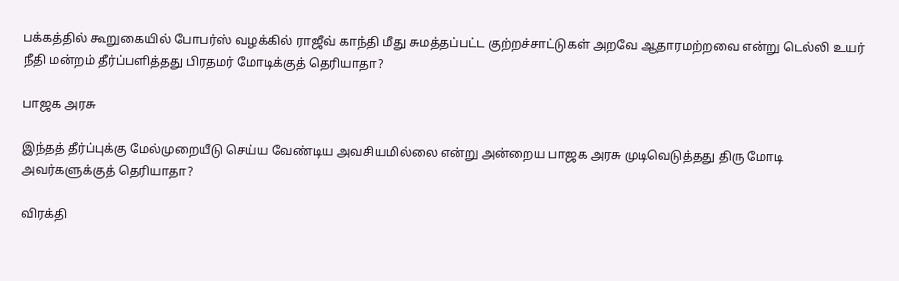பக்கத்தில் கூறுகையில் போபர்ஸ் வழக்கில் ராஜீவ் காந்தி மீது சுமத்தப்பட்ட குற்றச்சாட்டுகள் அறவே ஆதாரமற்றவை என்று டெல்லி உயர் நீதி மன்றம் தீர்ப்பளித்தது பிரதமர் மோடிக்குத் தெரியாதா?

பாஜக அரசு

இந்தத் தீர்ப்புக்கு மேல்முறையீடு செய்ய வேண்டிய அவசியமில்லை என்று அன்றைய பாஜக அரசு முடிவெடுத்தது திரு மோடி அவர்களுக்குத் தெரியாதா?

விரக்தி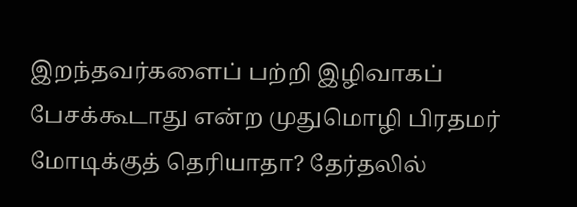இறந்தவர்களைப் பற்றி இழிவாகப் பேசக்கூடாது என்ற முதுமொழி பிரதமர் மோடிக்குத் தெரியாதா? தேர்தலில்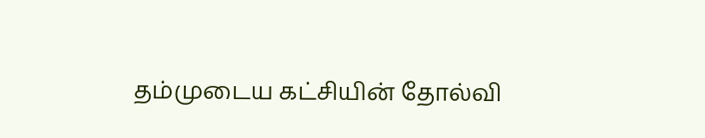தம்முடைய கட்சியின் தோல்வி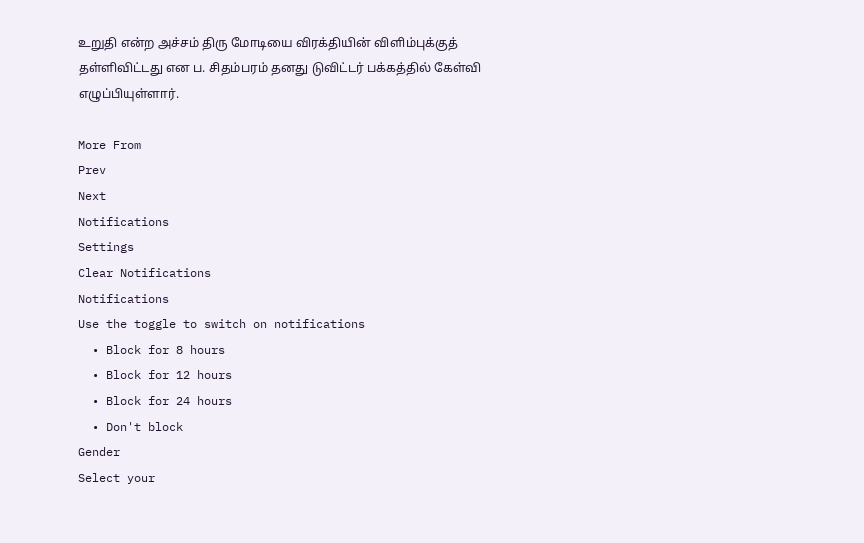உறுதி என்ற அச்சம் திரு மோடியை விரக்தியின் விளிம்புக்குத் தள்ளிவிட்டது என ப. சிதம்பரம் தனது டுவிட்டர் பக்கத்தில் கேள்வி எழுப்பியுள்ளார்.

More From
Prev
Next
Notifications
Settings
Clear Notifications
Notifications
Use the toggle to switch on notifications
  • Block for 8 hours
  • Block for 12 hours
  • Block for 24 hours
  • Don't block
Gender
Select your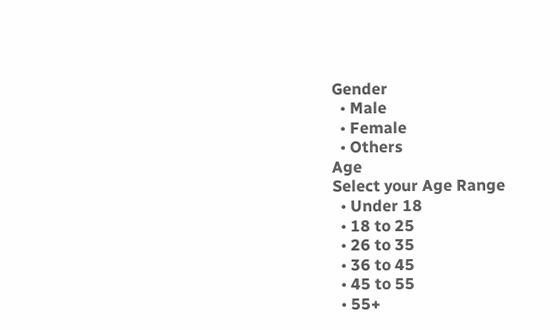Gender
  • Male
  • Female
  • Others
Age
Select your Age Range
  • Under 18
  • 18 to 25
  • 26 to 35
  • 36 to 45
  • 45 to 55
  • 55+